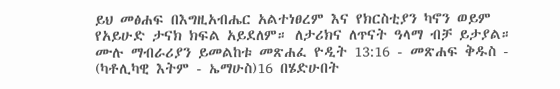ይህ መፅሐፍ በእግዚአብሔር አልተነፀረም እና የክርስቲያን ካኖን ወይም የአይሁድ ታናክ ክፍል አይደለም። ለታሪክና ለጥናት ዓላማ ብቻ ይታያል። ሙሉ ማብራሪያን ይመልከቱ መጽሐፈ ዮዲት 13:16 - መጽሐፍ ቅዱስ - (ካቶሊካዊ እትም - ኤማሁስ)16 በሄድሁበት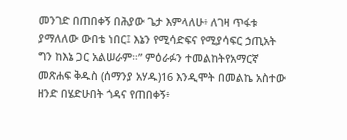መንገድ በጠበቀኝ በሕያው ጌታ እምላለሁ፥ ለገዛ ጥፋቱ ያማለለው ውበቴ ነበር፤ እኔን የሚሳድፍና የሚያሳፍር ኃጢአት ግን ከእኔ ጋር አልሠራም።” ምዕራፉን ተመልከትየአማርኛ መጽሐፍ ቅዱስ (ሰማንያ አሃዱ)16 እንዲሞት በመልኬ አስተው ዘንድ በሄድሁበት ጎዳና የጠበቀኝ፥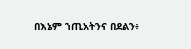በእኔም ኀጢአትንና በደልን፥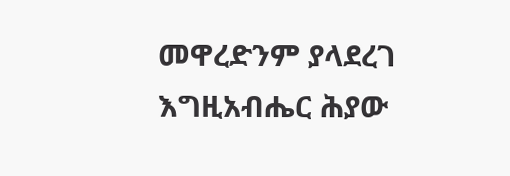መዋረድንም ያላደረገ እግዚአብሔር ሕያው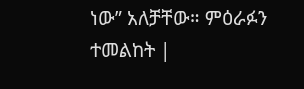ነው” አለቻቸው። ምዕራፉን ተመልከት |